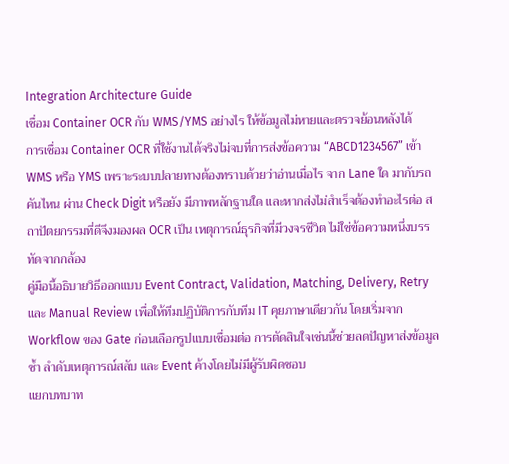Integration Architecture Guide
เชื่อม Container OCR กับ WMS/YMS อย่างไร ให้ข้อมูลไม่หายและตรวจย้อนหลังได้
การเชื่อม Container OCR ที่ใช้งานได้จริงไม่จบที่การส่งข้อความ “ABCD1234567” เข้า WMS หรือ YMS เพราะระบบปลายทางต้องทราบด้วยว่าอ่านเมื่อไร จาก Lane ใด มากับรถคันไหน ผ่าน Check Digit หรือยัง มีภาพหลักฐานใด และหากส่งไม่สำเร็จต้องทำอะไรต่อ สถาปัตยกรรมที่ดีจึงมองผล OCR เป็น เหตุการณ์ธุรกิจที่มีวงจรชีวิต ไม่ใช่ข้อความหนึ่งบรรทัดจากกล้อง
คู่มือนี้อธิบายวิธีออกแบบ Event Contract, Validation, Matching, Delivery, Retry และ Manual Review เพื่อให้ทีมปฏิบัติการกับทีม IT คุยภาษาเดียวกัน โดยเริ่มจาก Workflow ของ Gate ก่อนเลือกรูปแบบเชื่อมต่อ การตัดสินใจเช่นนี้ช่วยลดปัญหาส่งข้อมูลซ้ำ ลำดับเหตุการณ์สลับ และ Event ค้างโดยไม่มีผู้รับผิดชอบ
แยกบทบาท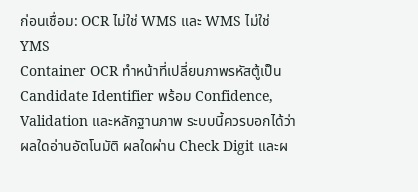ก่อนเชื่อม: OCR ไม่ใช่ WMS และ WMS ไม่ใช่ YMS
Container OCR ทำหน้าที่เปลี่ยนภาพรหัสตู้เป็น Candidate Identifier พร้อม Confidence, Validation และหลักฐานภาพ ระบบนี้ควรบอกได้ว่าผลใดอ่านอัตโนมัติ ผลใดผ่าน Check Digit และผ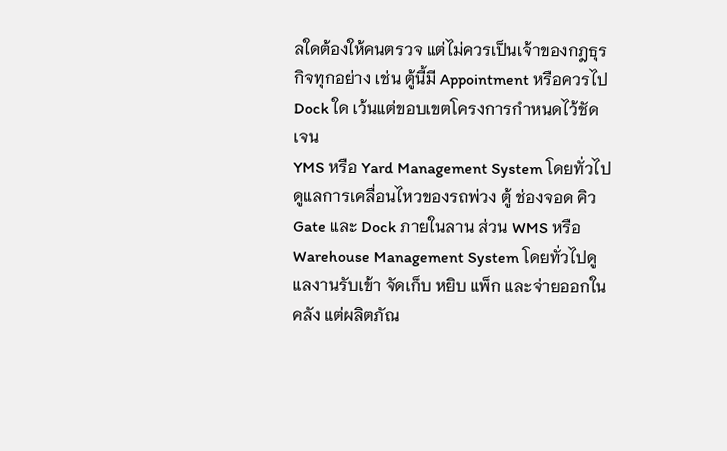ลใดต้องให้คนตรวจ แต่ไม่ควรเป็นเจ้าของกฎธุรกิจทุกอย่าง เช่น ตู้นี้มี Appointment หรือควรไป Dock ใด เว้นแต่ขอบเขตโครงการกำหนดไว้ชัดเจน
YMS หรือ Yard Management System โดยทั่วไปดูแลการเคลื่อนไหวของรถพ่วง ตู้ ช่องจอด คิว Gate และ Dock ภายในลาน ส่วน WMS หรือ Warehouse Management System โดยทั่วไปดูแลงานรับเข้า จัดเก็บ หยิบ แพ็ก และจ่ายออกในคลัง แต่ผลิตภัณ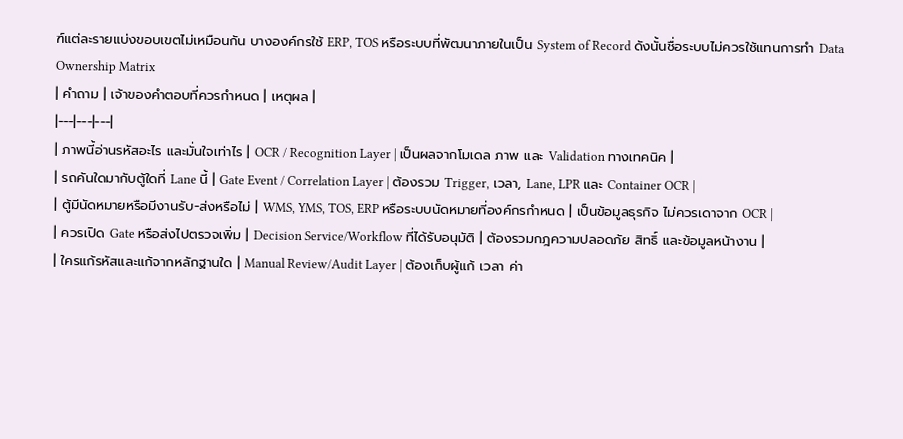ฑ์แต่ละรายแบ่งขอบเขตไม่เหมือนกัน บางองค์กรใช้ ERP, TOS หรือระบบที่พัฒนาภายในเป็น System of Record ดังนั้นชื่อระบบไม่ควรใช้แทนการทำ Data Ownership Matrix
| คำถาม | เจ้าของคำตอบที่ควรกำหนด | เหตุผล |
|---|---|---|
| ภาพนี้อ่านรหัสอะไร และมั่นใจเท่าไร | OCR / Recognition Layer | เป็นผลจากโมเดล ภาพ และ Validation ทางเทคนิค |
| รถคันใดมากับตู้ใดที่ Lane นี้ | Gate Event / Correlation Layer | ต้องรวม Trigger, เวลา, Lane, LPR และ Container OCR |
| ตู้มีนัดหมายหรือมีงานรับ-ส่งหรือไม่ | WMS, YMS, TOS, ERP หรือระบบนัดหมายที่องค์กรกำหนด | เป็นข้อมูลธุรกิจ ไม่ควรเดาจาก OCR |
| ควรเปิด Gate หรือส่งไปตรวจเพิ่ม | Decision Service/Workflow ที่ได้รับอนุมัติ | ต้องรวมกฎความปลอดภัย สิทธิ์ และข้อมูลหน้างาน |
| ใครแก้รหัสและแก้จากหลักฐานใด | Manual Review/Audit Layer | ต้องเก็บผู้แก้ เวลา ค่า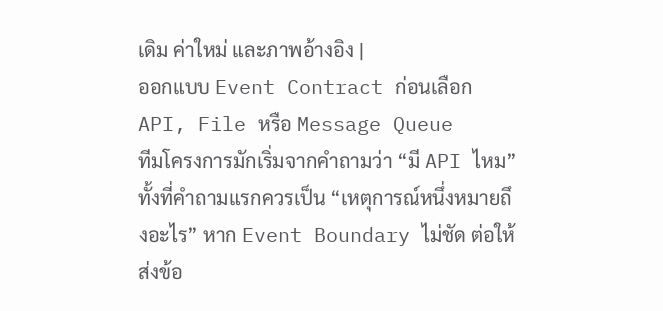เดิม ค่าใหม่ และภาพอ้างอิง |
ออกแบบ Event Contract ก่อนเลือก API, File หรือ Message Queue
ทีมโครงการมักเริ่มจากคำถามว่า “มี API ไหม” ทั้งที่คำถามแรกควรเป็น “เหตุการณ์หนึ่งหมายถึงอะไร” หาก Event Boundary ไม่ชัด ต่อให้ส่งข้อ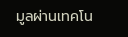มูลผ่านเทคโน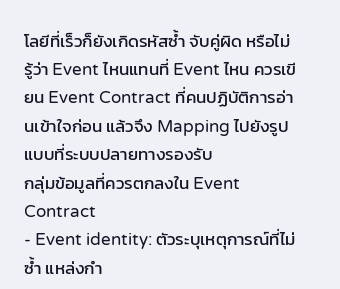โลยีที่เร็วก็ยังเกิดรหัสซ้ำ จับคู่ผิด หรือไม่รู้ว่า Event ไหนแทนที่ Event ไหน ควรเขียน Event Contract ที่คนปฏิบัติการอ่านเข้าใจก่อน แล้วจึง Mapping ไปยังรูปแบบที่ระบบปลายทางรองรับ
กลุ่มข้อมูลที่ควรตกลงใน Event Contract
- Event identity: ตัวระบุเหตุการณ์ที่ไม่ซ้ำ แหล่งกำ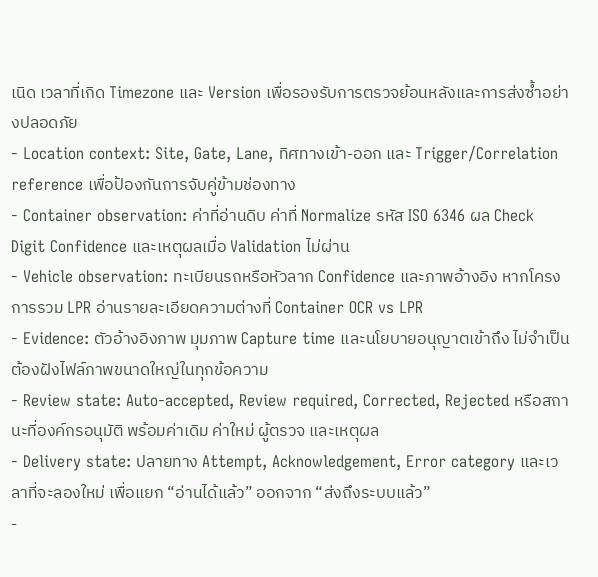เนิด เวลาที่เกิด Timezone และ Version เพื่อรองรับการตรวจย้อนหลังและการส่งซ้ำอย่างปลอดภัย
- Location context: Site, Gate, Lane, ทิศทางเข้า-ออก และ Trigger/Correlation reference เพื่อป้องกันการจับคู่ข้ามช่องทาง
- Container observation: ค่าที่อ่านดิบ ค่าที่ Normalize รหัส ISO 6346 ผล Check Digit Confidence และเหตุผลเมื่อ Validation ไม่ผ่าน
- Vehicle observation: ทะเบียนรถหรือหัวลาก Confidence และภาพอ้างอิง หากโครงการรวม LPR อ่านรายละเอียดความต่างที่ Container OCR vs LPR
- Evidence: ตัวอ้างอิงภาพ มุมภาพ Capture time และนโยบายอนุญาตเข้าถึง ไม่จำเป็นต้องฝังไฟล์ภาพขนาดใหญ่ในทุกข้อความ
- Review state: Auto-accepted, Review required, Corrected, Rejected หรือสถานะที่องค์กรอนุมัติ พร้อมค่าเดิม ค่าใหม่ ผู้ตรวจ และเหตุผล
- Delivery state: ปลายทาง Attempt, Acknowledgement, Error category และเวลาที่จะลองใหม่ เพื่อแยก “อ่านได้แล้ว” ออกจาก “ส่งถึงระบบแล้ว”
-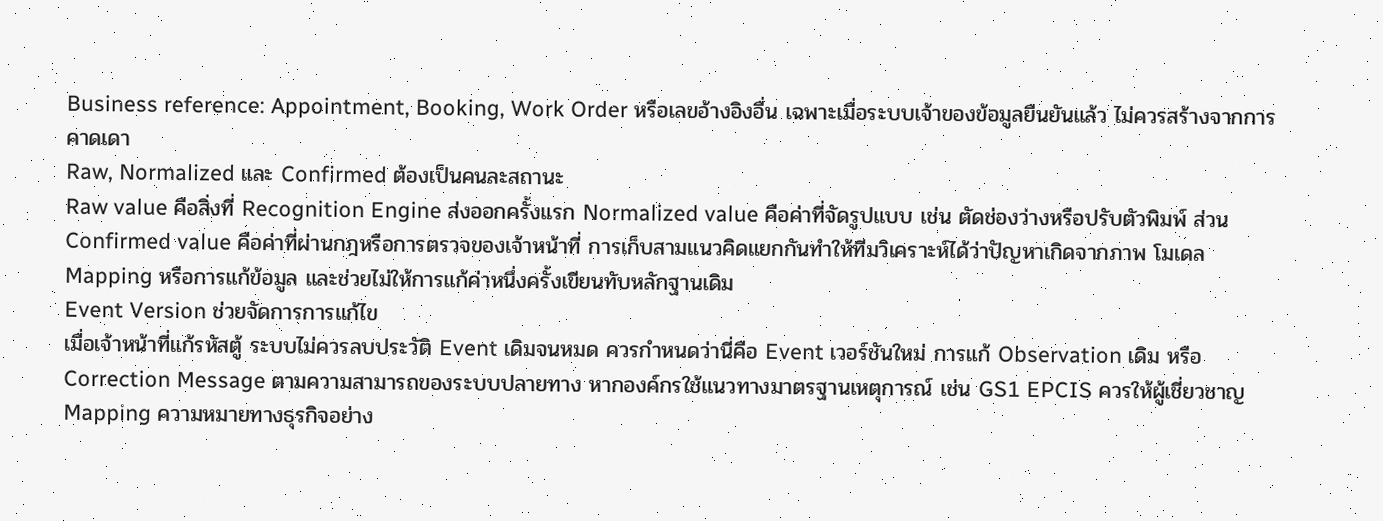Business reference: Appointment, Booking, Work Order หรือเลขอ้างอิงอื่น เฉพาะเมื่อระบบเจ้าของข้อมูลยืนยันแล้ว ไม่ควรสร้างจากการคาดเดา
Raw, Normalized และ Confirmed ต้องเป็นคนละสถานะ
Raw value คือสิ่งที่ Recognition Engine ส่งออกครั้งแรก Normalized value คือค่าที่จัดรูปแบบ เช่น ตัดช่องว่างหรือปรับตัวพิมพ์ ส่วน Confirmed value คือค่าที่ผ่านกฎหรือการตรวจของเจ้าหน้าที่ การเก็บสามแนวคิดแยกกันทำให้ทีมวิเคราะห์ได้ว่าปัญหาเกิดจากภาพ โมเดล Mapping หรือการแก้ข้อมูล และช่วยไม่ให้การแก้ค่าหนึ่งครั้งเขียนทับหลักฐานเดิม
Event Version ช่วยจัดการการแก้ไข
เมื่อเจ้าหน้าที่แก้รหัสตู้ ระบบไม่ควรลบประวัติ Event เดิมจนหมด ควรกำหนดว่านี่คือ Event เวอร์ชันใหม่ การแก้ Observation เดิม หรือ Correction Message ตามความสามารถของระบบปลายทาง หากองค์กรใช้แนวทางมาตรฐานเหตุการณ์ เช่น GS1 EPCIS ควรให้ผู้เชี่ยวชาญ Mapping ความหมายทางธุรกิจอย่าง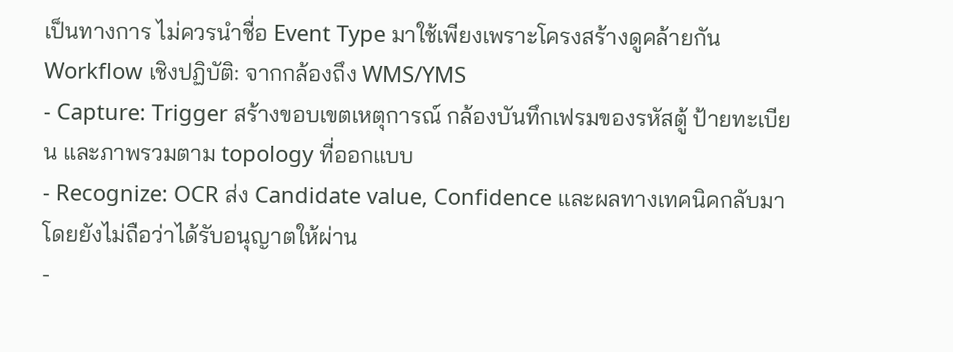เป็นทางการ ไม่ควรนำชื่อ Event Type มาใช้เพียงเพราะโครงสร้างดูคล้ายกัน
Workflow เชิงปฏิบัติ: จากกล้องถึง WMS/YMS
- Capture: Trigger สร้างขอบเขตเหตุการณ์ กล้องบันทึกเฟรมของรหัสตู้ ป้ายทะเบียน และภาพรวมตาม topology ที่ออกแบบ
- Recognize: OCR ส่ง Candidate value, Confidence และผลทางเทคนิคกลับมา โดยยังไม่ถือว่าได้รับอนุญาตให้ผ่าน
-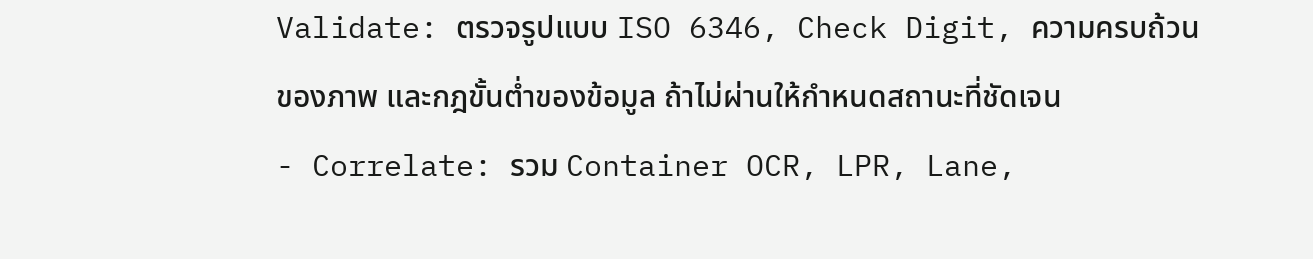Validate: ตรวจรูปแบบ ISO 6346, Check Digit, ความครบถ้วนของภาพ และกฎขั้นต่ำของข้อมูล ถ้าไม่ผ่านให้กำหนดสถานะที่ชัดเจน
- Correlate: รวม Container OCR, LPR, Lane,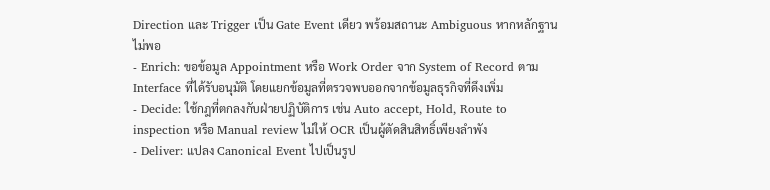Direction และ Trigger เป็น Gate Event เดียว พร้อมสถานะ Ambiguous หากหลักฐานไม่พอ
- Enrich: ขอข้อมูล Appointment หรือ Work Order จาก System of Record ตาม Interface ที่ได้รับอนุมัติ โดยแยกข้อมูลที่ตรวจพบออกจากข้อมูลธุรกิจที่ดึงเพิ่ม
- Decide: ใช้กฎที่ตกลงกับฝ่ายปฏิบัติการ เช่น Auto accept, Hold, Route to inspection หรือ Manual review ไม่ให้ OCR เป็นผู้ตัดสินสิทธิ์เพียงลำพัง
- Deliver: แปลง Canonical Event ไปเป็นรูป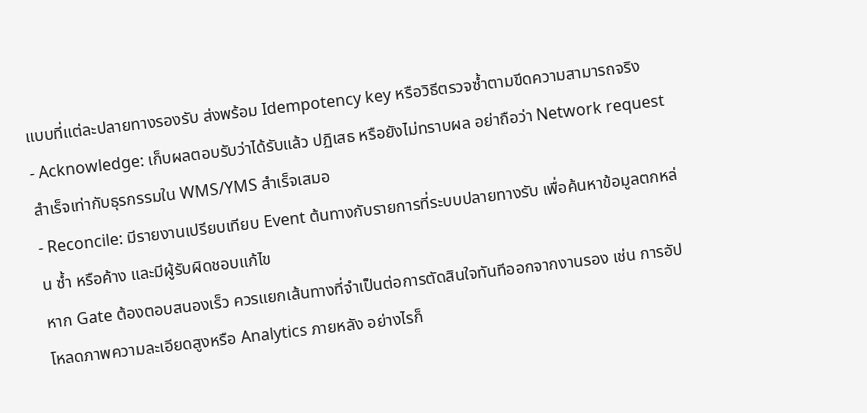แบบที่แต่ละปลายทางรองรับ ส่งพร้อม Idempotency key หรือวิธีตรวจซ้ำตามขีดความสามารถจริง
- Acknowledge: เก็บผลตอบรับว่าได้รับแล้ว ปฏิเสธ หรือยังไม่ทราบผล อย่าถือว่า Network request สำเร็จเท่ากับธุรกรรมใน WMS/YMS สำเร็จเสมอ
- Reconcile: มีรายงานเปรียบเทียบ Event ต้นทางกับรายการที่ระบบปลายทางรับ เพื่อค้นหาข้อมูลตกหล่น ซ้ำ หรือค้าง และมีผู้รับผิดชอบแก้ไข
หาก Gate ต้องตอบสนองเร็ว ควรแยกเส้นทางที่จำเป็นต่อการตัดสินใจทันทีออกจากงานรอง เช่น การอัปโหลดภาพความละเอียดสูงหรือ Analytics ภายหลัง อย่างไรก็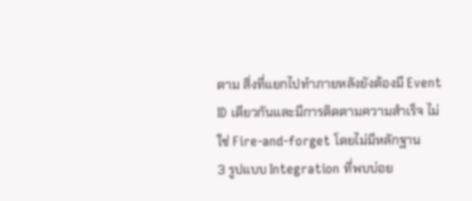ตาม สิ่งที่แยกไปทำภายหลังยังต้องมี Event ID เดียวกันและมีการติดตามความสำเร็จ ไม่ใช่ Fire-and-forget โดยไม่มีหลักฐาน
3 รูปแบบ Integration ที่พบบ่อย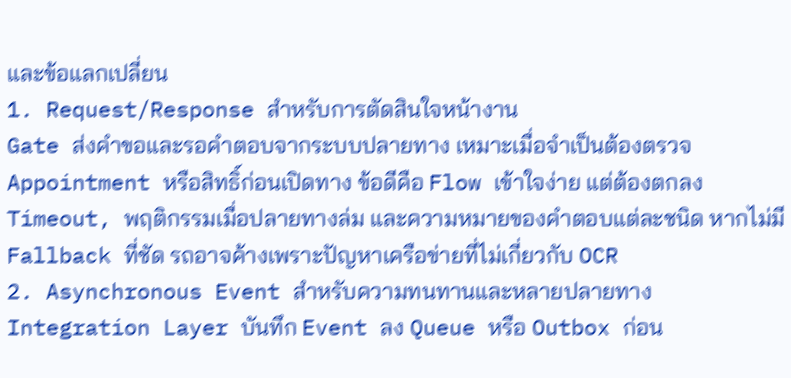และข้อแลกเปลี่ยน
1. Request/Response สำหรับการตัดสินใจหน้างาน
Gate ส่งคำขอและรอคำตอบจากระบบปลายทาง เหมาะเมื่อจำเป็นต้องตรวจ Appointment หรือสิทธิ์ก่อนเปิดทาง ข้อดีคือ Flow เข้าใจง่าย แต่ต้องตกลง Timeout, พฤติกรรมเมื่อปลายทางล่ม และความหมายของคำตอบแต่ละชนิด หากไม่มี Fallback ที่ชัด รถอาจค้างเพราะปัญหาเครือข่ายที่ไม่เกี่ยวกับ OCR
2. Asynchronous Event สำหรับความทนทานและหลายปลายทาง
Integration Layer บันทึก Event ลง Queue หรือ Outbox ก่อน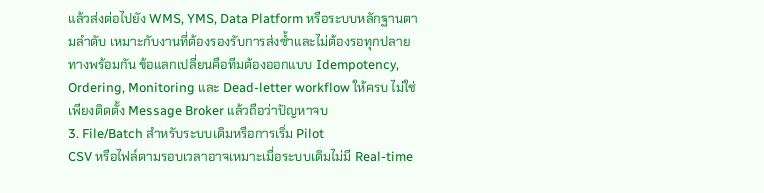แล้วส่งต่อไปยัง WMS, YMS, Data Platform หรือระบบหลักฐานตามลำดับ เหมาะกับงานที่ต้องรองรับการส่งซ้ำและไม่ต้องรอทุกปลายทางพร้อมกัน ข้อแลกเปลี่ยนคือทีมต้องออกแบบ Idempotency, Ordering, Monitoring และ Dead-letter workflow ให้ครบ ไม่ใช่เพียงติดตั้ง Message Broker แล้วถือว่าปัญหาจบ
3. File/Batch สำหรับระบบเดิมหรือการเริ่ม Pilot
CSV หรือไฟล์ตามรอบเวลาอาจเหมาะเมื่อระบบเดิมไม่มี Real-time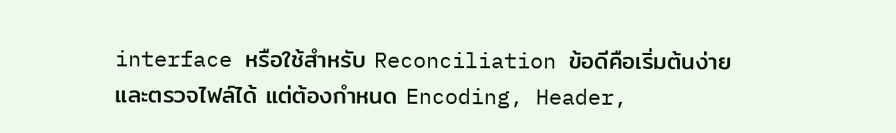interface หรือใช้สำหรับ Reconciliation ข้อดีคือเริ่มต้นง่ายและตรวจไฟล์ได้ แต่ต้องกำหนด Encoding, Header,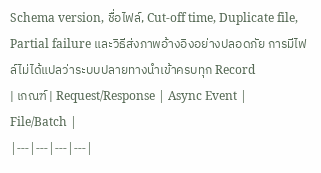Schema version, ชื่อไฟล์, Cut-off time, Duplicate file, Partial failure และวิธีส่งภาพอ้างอิงอย่างปลอดภัย การมีไฟล์ไม่ได้แปลว่าระบบปลายทางนำเข้าครบทุก Record
| เกณฑ์ | Request/Response | Async Event | File/Batch |
|---|---|---|---|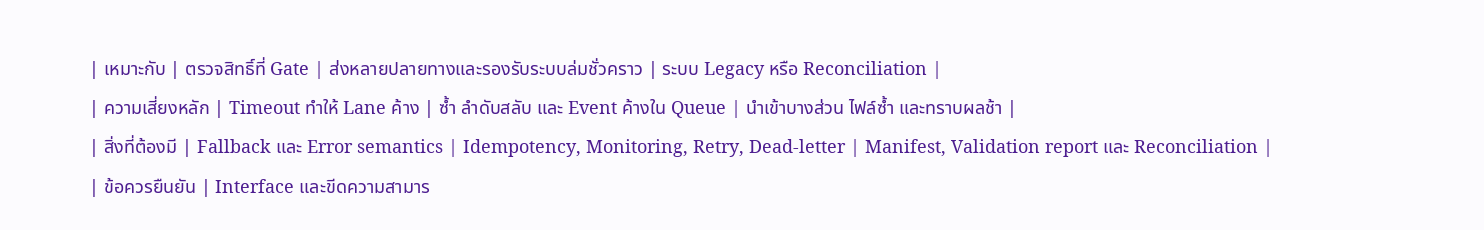| เหมาะกับ | ตรวจสิทธิ์ที่ Gate | ส่งหลายปลายทางและรองรับระบบล่มชั่วคราว | ระบบ Legacy หรือ Reconciliation |
| ความเสี่ยงหลัก | Timeout ทำให้ Lane ค้าง | ซ้ำ ลำดับสลับ และ Event ค้างใน Queue | นำเข้าบางส่วน ไฟล์ซ้ำ และทราบผลช้า |
| สิ่งที่ต้องมี | Fallback และ Error semantics | Idempotency, Monitoring, Retry, Dead-letter | Manifest, Validation report และ Reconciliation |
| ข้อควรยืนยัน | Interface และขีดความสามาร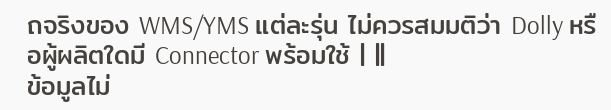ถจริงของ WMS/YMS แต่ละรุ่น ไม่ควรสมมติว่า Dolly หรือผู้ผลิตใดมี Connector พร้อมใช้ | ||
ข้อมูลไม่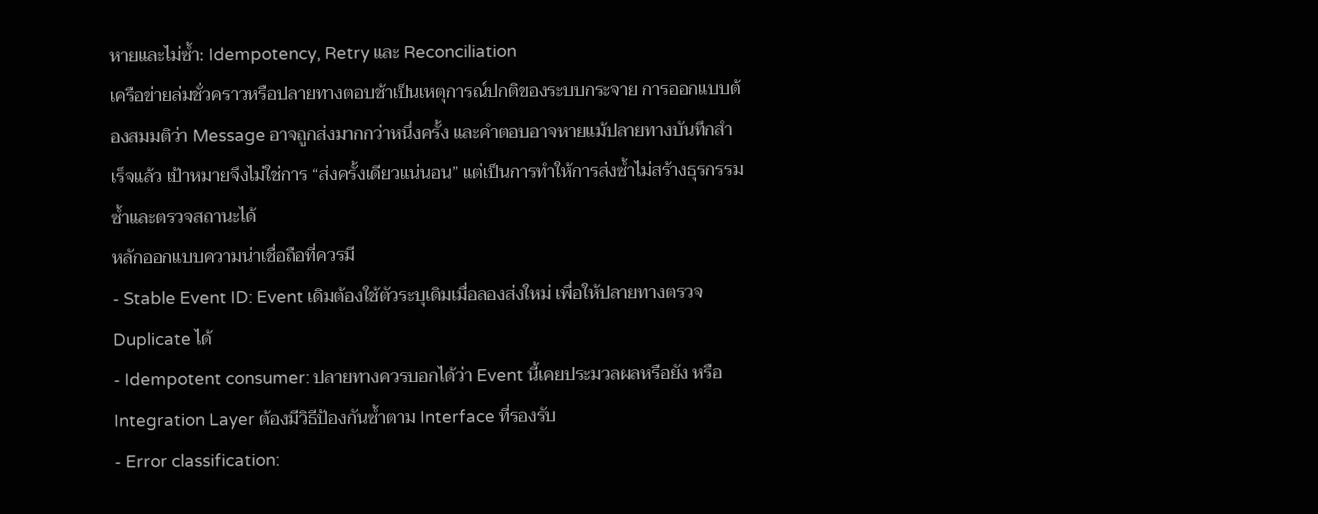หายและไม่ซ้ำ: Idempotency, Retry และ Reconciliation
เครือข่ายล่มชั่วคราวหรือปลายทางตอบช้าเป็นเหตุการณ์ปกติของระบบกระจาย การออกแบบต้องสมมติว่า Message อาจถูกส่งมากกว่าหนึ่งครั้ง และคำตอบอาจหายแม้ปลายทางบันทึกสำเร็จแล้ว เป้าหมายจึงไม่ใช่การ “ส่งครั้งเดียวแน่นอน” แต่เป็นการทำให้การส่งซ้ำไม่สร้างธุรกรรมซ้ำและตรวจสถานะได้
หลักออกแบบความน่าเชื่อถือที่ควรมี
- Stable Event ID: Event เดิมต้องใช้ตัวระบุเดิมเมื่อลองส่งใหม่ เพื่อให้ปลายทางตรวจ Duplicate ได้
- Idempotent consumer: ปลายทางควรบอกได้ว่า Event นี้เคยประมวลผลหรือยัง หรือ Integration Layer ต้องมีวิธีป้องกันซ้ำตาม Interface ที่รองรับ
- Error classification: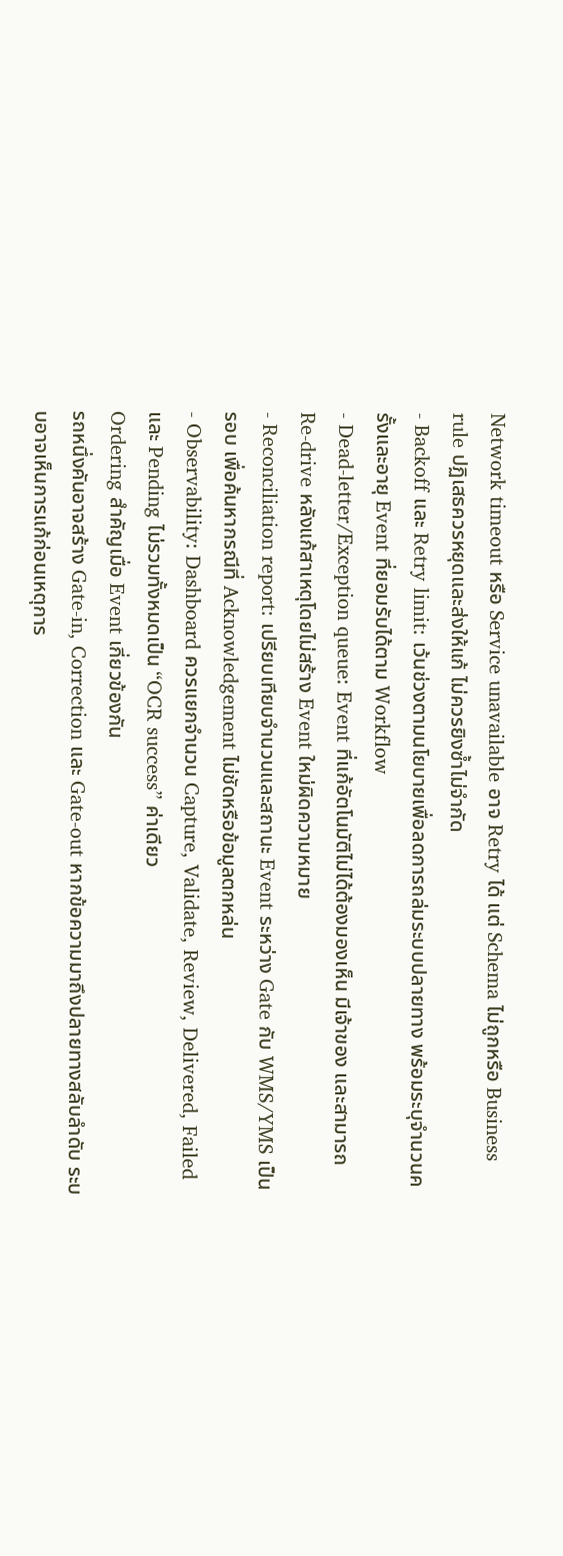Network timeout หรือ Service unavailable อาจ Retry ได้ แต่ Schema ไม่ถูกหรือ Business rule ปฏิเสธควรหยุดและส่งให้แก้ ไม่ควรยิงซ้ำไม่จำกัด
- Backoff และ Retry limit: เว้นช่วงตามนโยบายเพื่อลดการถล่มระบบปลายทาง พร้อมระบุจำนวนครั้งและอายุ Event ที่ยอมรับได้ตาม Workflow
- Dead-letter/Exception queue: Event ที่แก้อัตโนมัติไม่ได้ต้องมองเห็น มีเจ้าของ และสามารถ Re-drive หลังแก้สาเหตุโดยไม่สร้าง Event ใหม่ผิดความหมาย
- Reconciliation report: เปรียบเทียบจำนวนและสถานะ Event ระหว่าง Gate กับ WMS/YMS เป็นรอบ เพื่อค้นหากรณีที่ Acknowledgement ไม่ชัดหรือข้อมูลตกหล่น
- Observability: Dashboard ควรแยกจำนวน Capture, Validate, Review, Delivered, Failed และ Pending ไม่รวมทั้งหมดเป็น “OCR success” ค่าเดียว
Ordering สำคัญเมื่อ Event เกี่ยวข้องกัน
รถหนึ่งคันอาจสร้าง Gate-in, Correction และ Gate-out หากข้อความมาถึงปลายทางสลับลำดับ ระบบอาจเห็นการแก้ก่อนเหตุการ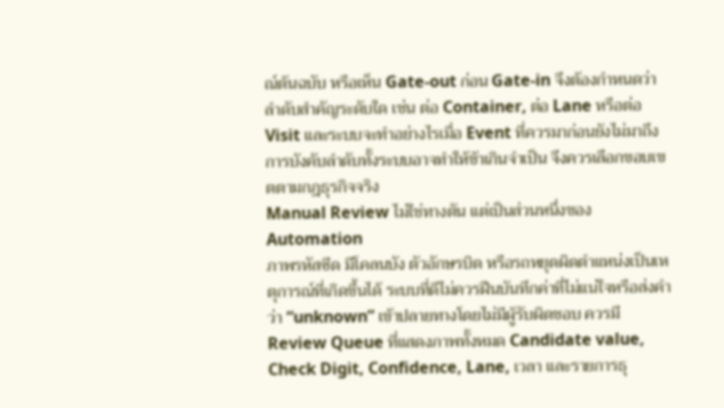ณ์ต้นฉบับ หรือเห็น Gate-out ก่อน Gate-in จึงต้องกำหนดว่าลำดับสำคัญระดับใด เช่น ต่อ Container, ต่อ Lane หรือต่อ Visit และระบบจะทำอย่างไรเมื่อ Event ที่ควรมาก่อนยังไม่มาถึง การบังคับลำดับทั้งระบบอาจทำให้ช้าเกินจำเป็น จึงควรเลือกขอบเขตตามกฎธุรกิจจริง
Manual Review ไม่ใช่ทางตัน แต่เป็นส่วนหนึ่งของ Automation
ภาพรหัสซีด มีโคลนบัง ตัวอักษรบิด หรือรถหยุดผิดตำแหน่งเป็นเหตุการณ์ที่เกิดขึ้นได้ ระบบที่ดีไม่ควรฝืนบันทึกค่าที่ไม่แน่ใจหรือส่งคำว่า “unknown” เข้าปลายทางโดยไม่มีผู้รับผิดชอบ ควรมี Review Queue ที่แสดงภาพทั้งหมด Candidate value, Check Digit, Confidence, Lane, เวลา และรายการธุ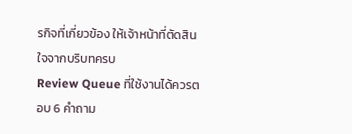รกิจที่เกี่ยวข้อง ให้เจ้าหน้าที่ตัดสินใจจากบริบทครบ
Review Queue ที่ใช้งานได้ควรตอบ 6 คำถาม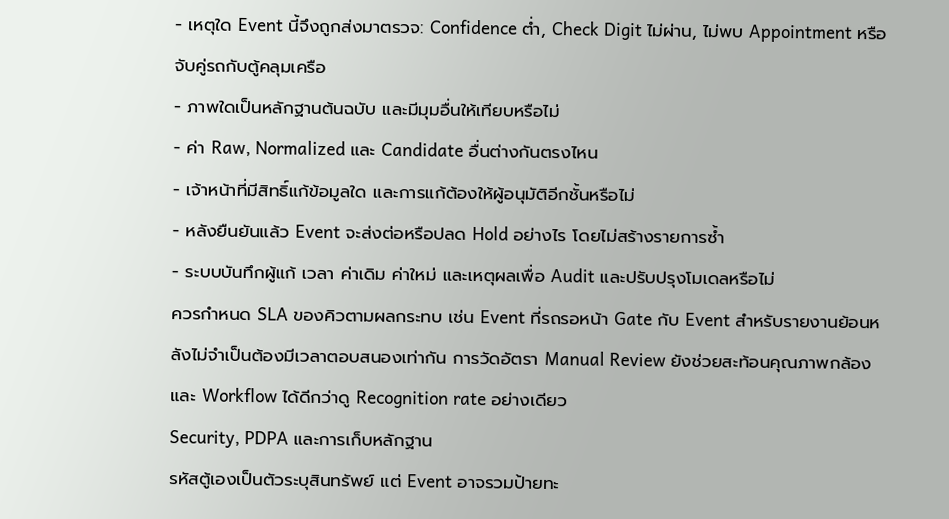- เหตุใด Event นี้จึงถูกส่งมาตรวจ: Confidence ต่ำ, Check Digit ไม่ผ่าน, ไม่พบ Appointment หรือจับคู่รถกับตู้คลุมเครือ
- ภาพใดเป็นหลักฐานต้นฉบับ และมีมุมอื่นให้เทียบหรือไม่
- ค่า Raw, Normalized และ Candidate อื่นต่างกันตรงไหน
- เจ้าหน้าที่มีสิทธิ์แก้ข้อมูลใด และการแก้ต้องให้ผู้อนุมัติอีกชั้นหรือไม่
- หลังยืนยันแล้ว Event จะส่งต่อหรือปลด Hold อย่างไร โดยไม่สร้างรายการซ้ำ
- ระบบบันทึกผู้แก้ เวลา ค่าเดิม ค่าใหม่ และเหตุผลเพื่อ Audit และปรับปรุงโมเดลหรือไม่
ควรกำหนด SLA ของคิวตามผลกระทบ เช่น Event ที่รถรอหน้า Gate กับ Event สำหรับรายงานย้อนหลังไม่จำเป็นต้องมีเวลาตอบสนองเท่ากัน การวัดอัตรา Manual Review ยังช่วยสะท้อนคุณภาพกล้องและ Workflow ได้ดีกว่าดู Recognition rate อย่างเดียว
Security, PDPA และการเก็บหลักฐาน
รหัสตู้เองเป็นตัวระบุสินทรัพย์ แต่ Event อาจรวมป้ายทะ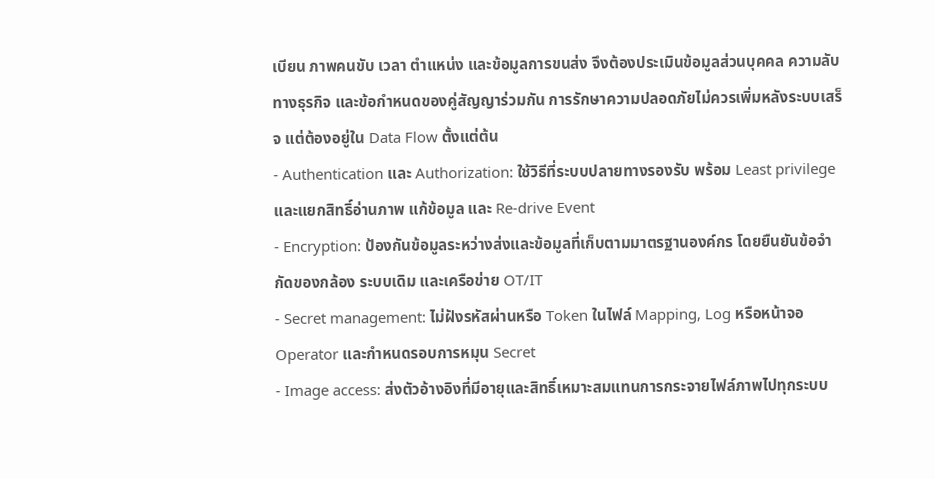เบียน ภาพคนขับ เวลา ตำแหน่ง และข้อมูลการขนส่ง จึงต้องประเมินข้อมูลส่วนบุคคล ความลับทางธุรกิจ และข้อกำหนดของคู่สัญญาร่วมกัน การรักษาความปลอดภัยไม่ควรเพิ่มหลังระบบเสร็จ แต่ต้องอยู่ใน Data Flow ตั้งแต่ต้น
- Authentication และ Authorization: ใช้วิธีที่ระบบปลายทางรองรับ พร้อม Least privilege และแยกสิทธิ์อ่านภาพ แก้ข้อมูล และ Re-drive Event
- Encryption: ป้องกันข้อมูลระหว่างส่งและข้อมูลที่เก็บตามมาตรฐานองค์กร โดยยืนยันข้อจำกัดของกล้อง ระบบเดิม และเครือข่าย OT/IT
- Secret management: ไม่ฝังรหัสผ่านหรือ Token ในไฟล์ Mapping, Log หรือหน้าจอ Operator และกำหนดรอบการหมุน Secret
- Image access: ส่งตัวอ้างอิงที่มีอายุและสิทธิ์เหมาะสมแทนการกระจายไฟล์ภาพไปทุกระบบ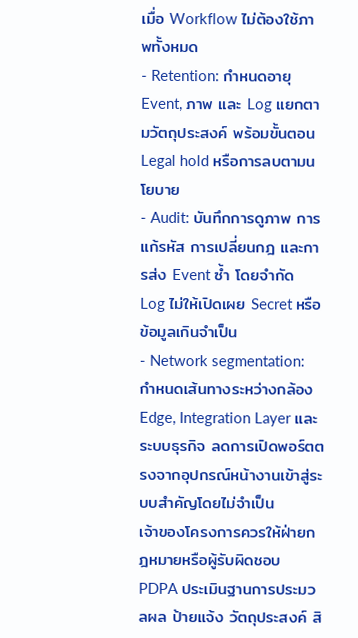เมื่อ Workflow ไม่ต้องใช้ภาพทั้งหมด
- Retention: กำหนดอายุ Event, ภาพ และ Log แยกตามวัตถุประสงค์ พร้อมขั้นตอน Legal hold หรือการลบตามนโยบาย
- Audit: บันทึกการดูภาพ การแก้รหัส การเปลี่ยนกฎ และการส่ง Event ซ้ำ โดยจำกัด Log ไม่ให้เปิดเผย Secret หรือข้อมูลเกินจำเป็น
- Network segmentation: กำหนดเส้นทางระหว่างกล้อง Edge, Integration Layer และระบบธุรกิจ ลดการเปิดพอร์ตตรงจากอุปกรณ์หน้างานเข้าสู่ระบบสำคัญโดยไม่จำเป็น
เจ้าของโครงการควรให้ฝ่ายกฎหมายหรือผู้รับผิดชอบ PDPA ประเมินฐานการประมวลผล ป้ายแจ้ง วัตถุประสงค์ สิ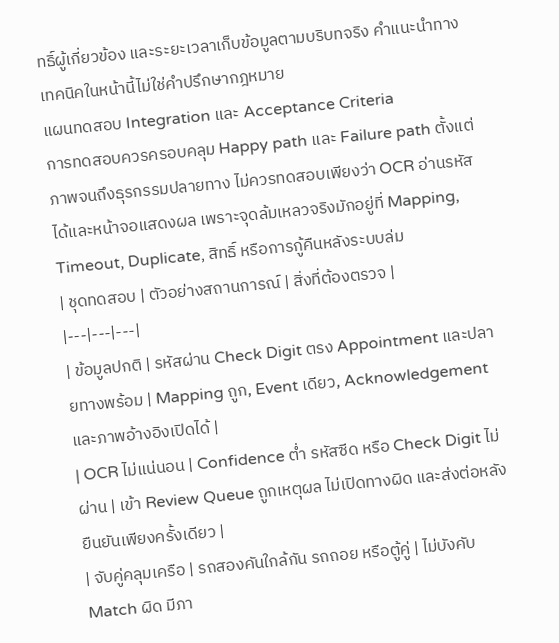ทธิ์ผู้เกี่ยวข้อง และระยะเวลาเก็บข้อมูลตามบริบทจริง คำแนะนำทางเทคนิคในหน้านี้ไม่ใช่คำปรึกษากฎหมาย
แผนทดสอบ Integration และ Acceptance Criteria
การทดสอบควรครอบคลุม Happy path และ Failure path ตั้งแต่ภาพจนถึงธุรกรรมปลายทาง ไม่ควรทดสอบเพียงว่า OCR อ่านรหัสได้และหน้าจอแสดงผล เพราะจุดล้มเหลวจริงมักอยู่ที่ Mapping, Timeout, Duplicate, สิทธิ์ หรือการกู้คืนหลังระบบล่ม
| ชุดทดสอบ | ตัวอย่างสถานการณ์ | สิ่งที่ต้องตรวจ |
|---|---|---|
| ข้อมูลปกติ | รหัสผ่าน Check Digit ตรง Appointment และปลายทางพร้อม | Mapping ถูก, Event เดียว, Acknowledgement และภาพอ้างอิงเปิดได้ |
| OCR ไม่แน่นอน | Confidence ต่ำ รหัสซีด หรือ Check Digit ไม่ผ่าน | เข้า Review Queue ถูกเหตุผล ไม่เปิดทางผิด และส่งต่อหลังยืนยันเพียงครั้งเดียว |
| จับคู่คลุมเครือ | รถสองคันใกล้กัน รถถอย หรือตู้คู่ | ไม่บังคับ Match ผิด มีภา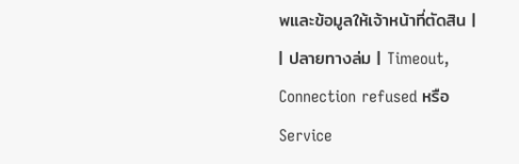พและข้อมูลให้เจ้าหน้าที่ตัดสิน |
| ปลายทางล่ม | Timeout, Connection refused หรือ Service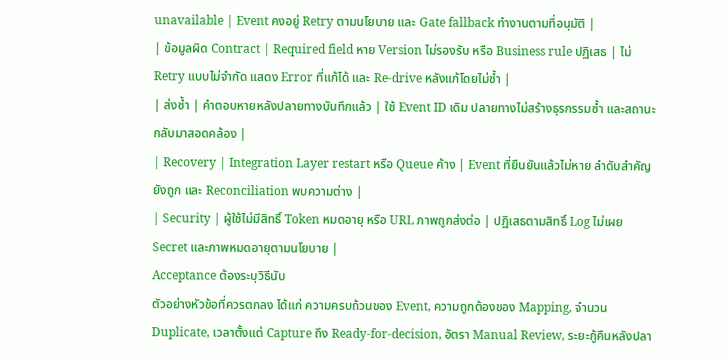unavailable | Event คงอยู่ Retry ตามนโยบาย และ Gate fallback ทำงานตามที่อนุมัติ |
| ข้อมูลผิด Contract | Required field หาย Version ไม่รองรับ หรือ Business rule ปฏิเสธ | ไม่ Retry แบบไม่จำกัด แสดง Error ที่แก้ได้ และ Re-drive หลังแก้โดยไม่ซ้ำ |
| ส่งซ้ำ | คำตอบหายหลังปลายทางบันทึกแล้ว | ใช้ Event ID เดิม ปลายทางไม่สร้างธุรกรรมซ้ำ และสถานะกลับมาสอดคล้อง |
| Recovery | Integration Layer restart หรือ Queue ค้าง | Event ที่ยืนยันแล้วไม่หาย ลำดับสำคัญยังถูก และ Reconciliation พบความต่าง |
| Security | ผู้ใช้ไม่มีสิทธิ์ Token หมดอายุ หรือ URL ภาพถูกส่งต่อ | ปฏิเสธตามสิทธิ์ Log ไม่เผย Secret และภาพหมดอายุตามนโยบาย |
Acceptance ต้องระบุวิธีนับ
ตัวอย่างหัวข้อที่ควรตกลง ได้แก่ ความครบถ้วนของ Event, ความถูกต้องของ Mapping, จำนวน Duplicate, เวลาตั้งแต่ Capture ถึง Ready-for-decision, อัตรา Manual Review, ระยะกู้คืนหลังปลา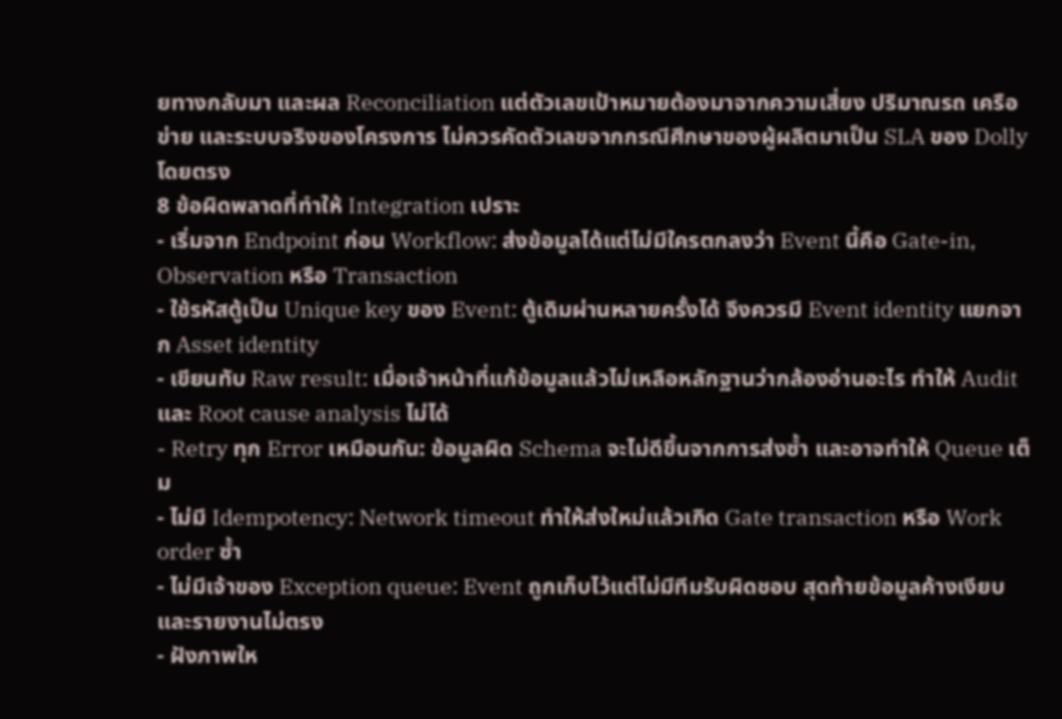ยทางกลับมา และผล Reconciliation แต่ตัวเลขเป้าหมายต้องมาจากความเสี่ยง ปริมาณรถ เครือข่าย และระบบจริงของโครงการ ไม่ควรคัดตัวเลขจากกรณีศึกษาของผู้ผลิตมาเป็น SLA ของ Dolly โดยตรง
8 ข้อผิดพลาดที่ทำให้ Integration เปราะ
- เริ่มจาก Endpoint ก่อน Workflow: ส่งข้อมูลได้แต่ไม่มีใครตกลงว่า Event นี้คือ Gate-in, Observation หรือ Transaction
- ใช้รหัสตู้เป็น Unique key ของ Event: ตู้เดิมผ่านหลายครั้งได้ จึงควรมี Event identity แยกจาก Asset identity
- เขียนทับ Raw result: เมื่อเจ้าหน้าที่แก้ข้อมูลแล้วไม่เหลือหลักฐานว่ากล้องอ่านอะไร ทำให้ Audit และ Root cause analysis ไม่ได้
- Retry ทุก Error เหมือนกัน: ข้อมูลผิด Schema จะไม่ดีขึ้นจากการส่งซ้ำ และอาจทำให้ Queue เต็ม
- ไม่มี Idempotency: Network timeout ทำให้ส่งใหม่แล้วเกิด Gate transaction หรือ Work order ซ้ำ
- ไม่มีเจ้าของ Exception queue: Event ถูกเก็บไว้แต่ไม่มีทีมรับผิดชอบ สุดท้ายข้อมูลค้างเงียบและรายงานไม่ตรง
- ฝังภาพให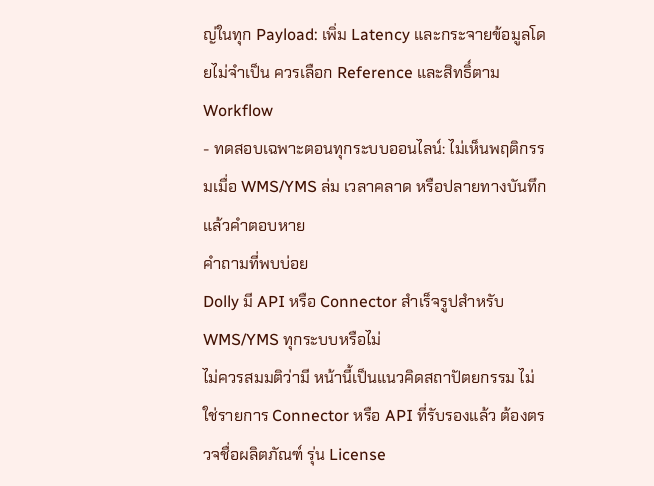ญ่ในทุก Payload: เพิ่ม Latency และกระจายข้อมูลโดยไม่จำเป็น ควรเลือก Reference และสิทธิ์ตาม Workflow
- ทดสอบเฉพาะตอนทุกระบบออนไลน์: ไม่เห็นพฤติกรรมเมื่อ WMS/YMS ล่ม เวลาคลาด หรือปลายทางบันทึกแล้วคำตอบหาย
คำถามที่พบบ่อย
Dolly มี API หรือ Connector สำเร็จรูปสำหรับ WMS/YMS ทุกระบบหรือไม่
ไม่ควรสมมติว่ามี หน้านี้เป็นแนวคิดสถาปัตยกรรม ไม่ใช่รายการ Connector หรือ API ที่รับรองแล้ว ต้องตรวจชื่อผลิตภัณฑ์ รุ่น License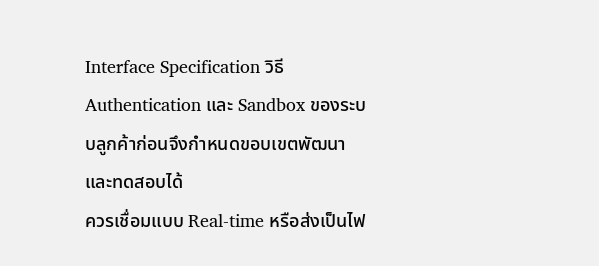Interface Specification วิธี Authentication และ Sandbox ของระบบลูกค้าก่อนจึงกำหนดขอบเขตพัฒนาและทดสอบได้
ควรเชื่อมแบบ Real-time หรือส่งเป็นไฟ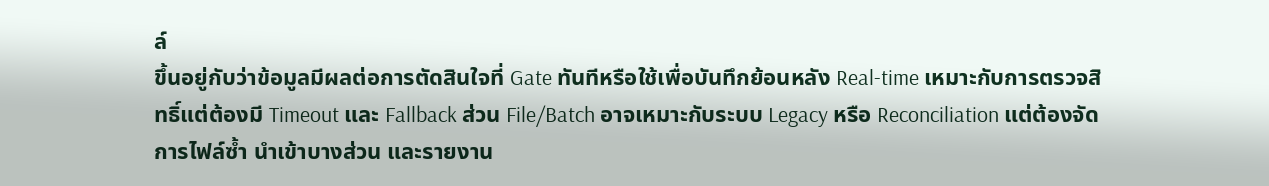ล์
ขึ้นอยู่กับว่าข้อมูลมีผลต่อการตัดสินใจที่ Gate ทันทีหรือใช้เพื่อบันทึกย้อนหลัง Real-time เหมาะกับการตรวจสิทธิ์แต่ต้องมี Timeout และ Fallback ส่วน File/Batch อาจเหมาะกับระบบ Legacy หรือ Reconciliation แต่ต้องจัดการไฟล์ซ้ำ นำเข้าบางส่วน และรายงาน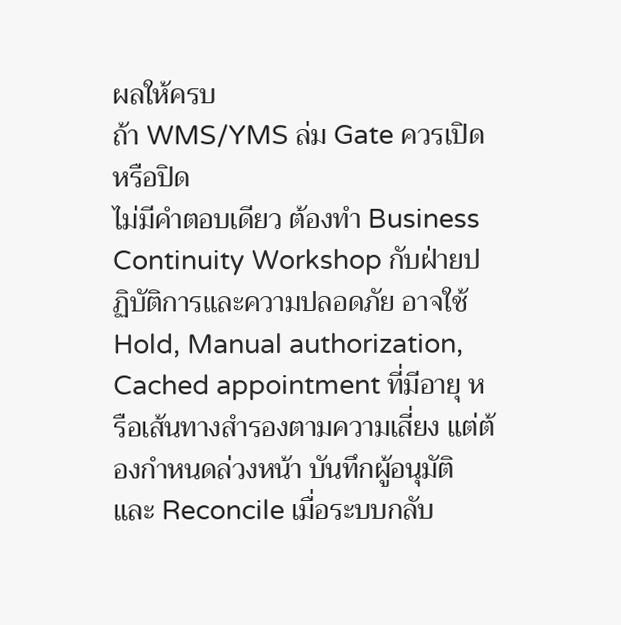ผลให้ครบ
ถ้า WMS/YMS ล่ม Gate ควรเปิดหรือปิด
ไม่มีคำตอบเดียว ต้องทำ Business Continuity Workshop กับฝ่ายปฏิบัติการและความปลอดภัย อาจใช้ Hold, Manual authorization, Cached appointment ที่มีอายุ หรือเส้นทางสำรองตามความเสี่ยง แต่ต้องกำหนดล่วงหน้า บันทึกผู้อนุมัติ และ Reconcile เมื่อระบบกลับ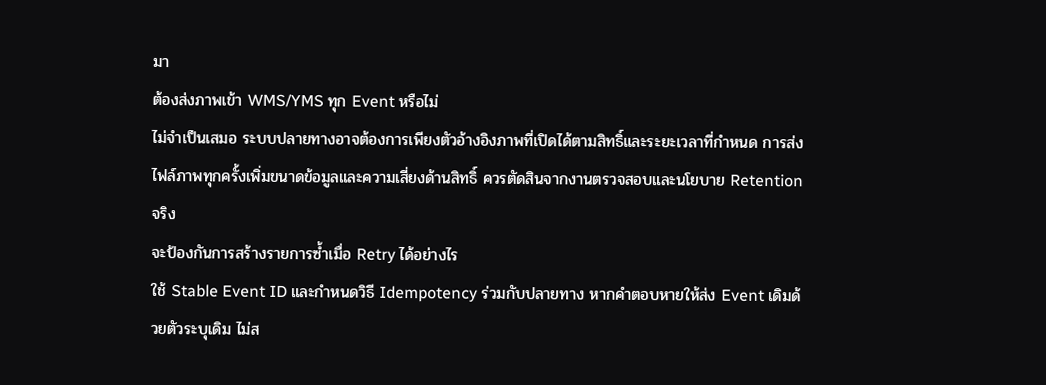มา
ต้องส่งภาพเข้า WMS/YMS ทุก Event หรือไม่
ไม่จำเป็นเสมอ ระบบปลายทางอาจต้องการเพียงตัวอ้างอิงภาพที่เปิดได้ตามสิทธิ์และระยะเวลาที่กำหนด การส่งไฟล์ภาพทุกครั้งเพิ่มขนาดข้อมูลและความเสี่ยงด้านสิทธิ์ ควรตัดสินจากงานตรวจสอบและนโยบาย Retention จริง
จะป้องกันการสร้างรายการซ้ำเมื่อ Retry ได้อย่างไร
ใช้ Stable Event ID และกำหนดวิธี Idempotency ร่วมกับปลายทาง หากคำตอบหายให้ส่ง Event เดิมด้วยตัวระบุเดิม ไม่ส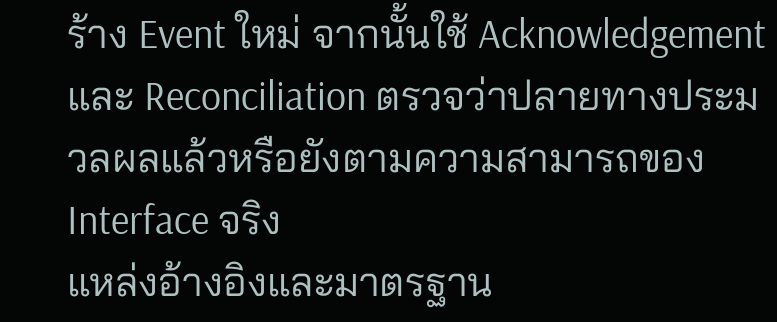ร้าง Event ใหม่ จากนั้นใช้ Acknowledgement และ Reconciliation ตรวจว่าปลายทางประมวลผลแล้วหรือยังตามความสามารถของ Interface จริง
แหล่งอ้างอิงและมาตรฐาน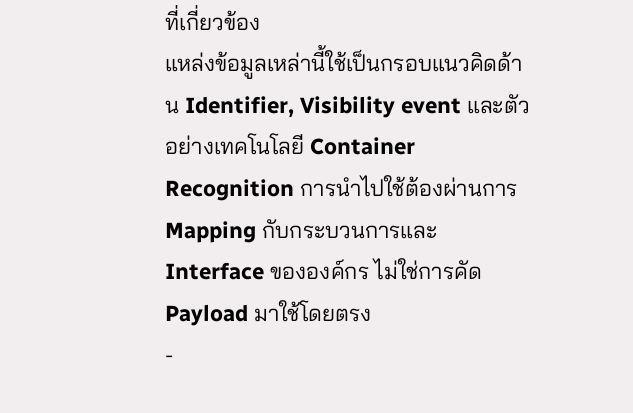ที่เกี่ยวข้อง
แหล่งข้อมูลเหล่านี้ใช้เป็นกรอบแนวคิดด้าน Identifier, Visibility event และตัวอย่างเทคโนโลยี Container Recognition การนำไปใช้ต้องผ่านการ Mapping กับกระบวนการและ Interface ขององค์กร ไม่ใช่การคัด Payload มาใช้โดยตรง
-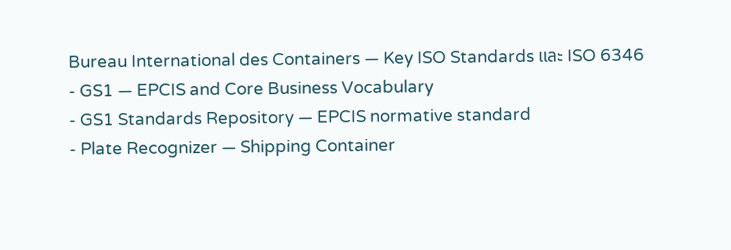Bureau International des Containers — Key ISO Standards และ ISO 6346
- GS1 — EPCIS and Core Business Vocabulary
- GS1 Standards Repository — EPCIS normative standard
- Plate Recognizer — Shipping Container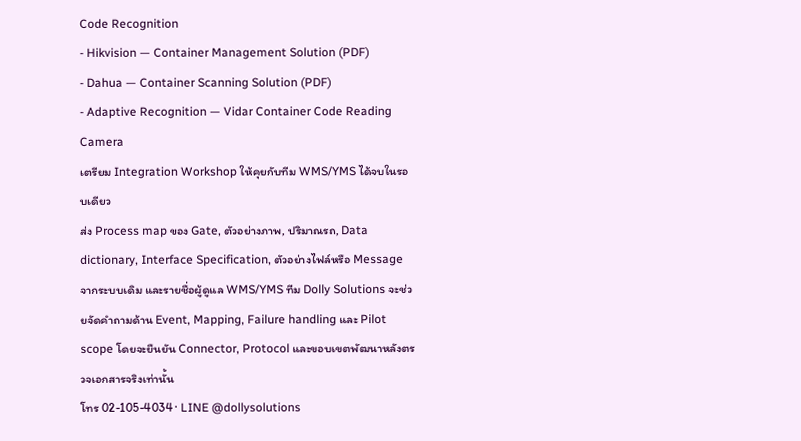Code Recognition
- Hikvision — Container Management Solution (PDF)
- Dahua — Container Scanning Solution (PDF)
- Adaptive Recognition — Vidar Container Code Reading Camera
เตรียม Integration Workshop ให้คุยกับทีม WMS/YMS ได้จบในรอบเดียว
ส่ง Process map ของ Gate, ตัวอย่างภาพ, ปริมาณรถ, Data dictionary, Interface Specification, ตัวอย่างไฟล์หรือ Message จากระบบเดิม และรายชื่อผู้ดูแล WMS/YMS ทีม Dolly Solutions จะช่วยจัดคำถามด้าน Event, Mapping, Failure handling และ Pilot scope โดยจะยืนยัน Connector, Protocol และขอบเขตพัฒนาหลังตรวจเอกสารจริงเท่านั้น
โทร 02-105-4034 · LINE @dollysolutions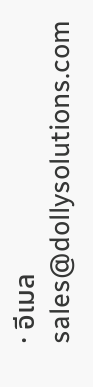· อีเมล sales@dollysolutions.com